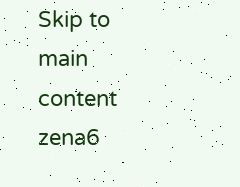Skip to main content
zena6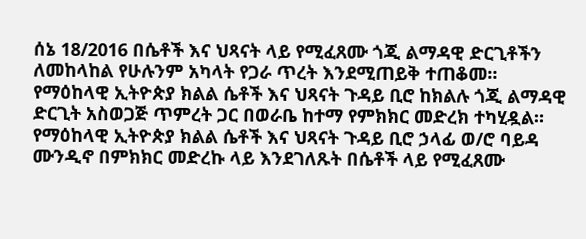ሰኔ 18/2016 በሴቶች እና ህጻናት ላይ የሚፈጸሙ ጎጂ ልማዳዊ ድርጊቶችን ለመከላከል የሁሉንም አካላት የጋራ ጥረት እንደሚጠይቅ ተጠቆመ። የማዕከላዊ ኢትዮጵያ ክልል ሴቶች እና ህጻናት ጉዳይ ቢሮ ከክልሉ ጎጂ ልማዳዊ ድርጊት አስወጋጅ ጥምረት ጋር በወራቤ ከተማ የምክክር መድረክ ተካሂዷል። የማዕከላዊ ኢትዮጵያ ክልል ሴቶች እና ህጻናት ጉዳይ ቢሮ ኃላፊ ወ/ሮ ባይዳ ሙንዲኖ በምክክር መድረኩ ላይ እንደገለጹት በሴቶች ላይ የሚፈጸሙ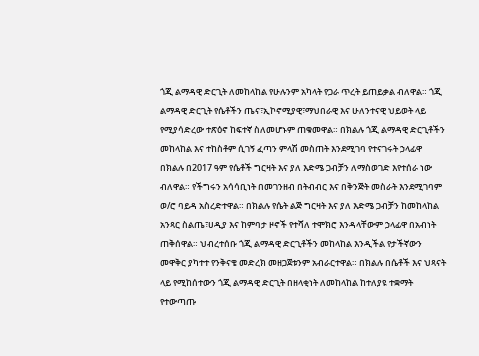ጎጂ ልማዳዊ ድርጊት ለመከላከል የሁሉንም አካላት የጋራ ጥረት ይጠይቃል ብለዋል። ጎጂ ልማዳዊ ድርጊት የሴቶችን ጤና፣ኢኮኖሚያዊ፣ማህበራዊ እና ሁለንተናዊ ህይወት ላይ የሚያሳድረው ተጽዕኖ ከፍተኛ ስለመሆኑም ጠቁመዋል። በክልሉ ጎጂ ልማዳዊ ድርጊቶችን መከላከል እና ተከስቶም ሲገኝ ፈጣን ምላሽ መስጠት እንደሚገባ የተናገሩት ኃላፊዋ በክልሉ በ2017 ዓም የሴቶች ግርዛት እና ያለ እድሜ ጋብቻን ለማስወገድ እየተሰራ ነው ብለዋል። የችግሩን አሳሳቢነት በመገንዘብ በትብብር እና በቅንጅት መስራት እንደሚገባም ወ/ሮ ባይዳ አስረድተዋል። በክልሉ የሴት ልጅ ግርዛት እና ያለ እድሜ ጋብቻን ከመከላከል አንጻር ስልጤ፣ሀዲያ እና ከምባታ ዞኖች የተሻለ ተሞክሮ እንዳላቸውም ኃላፊዋ በአብነት ጠቅሰዋል። ህብረተሰቡ ጎጂ ልማዳዊ ድርጊቶችን መከላከል እንዲችል የታችኛውን መዋቅር ያካተተ የንቅናቄ መድረክ መዘጋጀቱንም አብራርተዋል። በክልሉ በሴቶች እና ህጻናት ላይ የሚከሰተውን ጎጂ ልማዳዊ ድርጊት በዘላቂነት ለመከላከል ከተለያዩ ተቋማት የተውጣጡ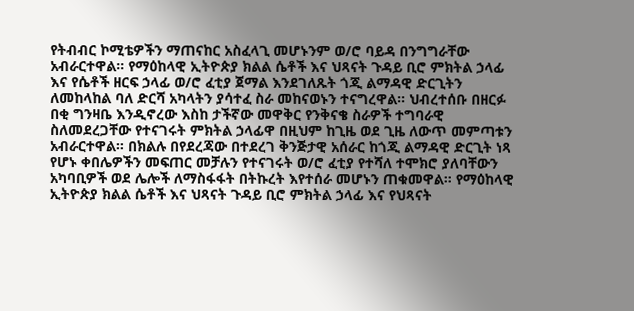የትብብር ኮሚቴዎችን ማጠናከር አስፈላጊ መሆኑንም ወ/ሮ ባይዳ በንግግራቸው አብራርተዋል። የማዕከላዊ ኢትዮጵያ ክልል ሴቶች እና ህጻናት ጉዳይ ቢሮ ምክትል ኃላፊ እና የሴቶች ዘርፍ ኃላፊ ወ/ሮ ፈቲያ ጀማል እንደገለጹት ጎጂ ልማዳዊ ድርጊትን ለመከላከል ባለ ድርሻ አካላትን ያሳተፈ ስራ መከናወኑን ተናግረዋል። ህብረተሰቡ በዘርፉ በቂ ግንዛቤ እንዲኖረው እስከ ታችኛው መዋቅር የንቅናቄ ስራዎች ተግባራዊ ስለመደረጋቸው የተናገሩት ምክትል ኃላፊዋ በዚህም ከጊዜ ወደ ጊዜ ለውጥ መምጣቱን አብራርተዋል። በክልሉ በየደረጃው በተደረገ ቅንጅታዊ አሰራር ከጎጂ ልማዳዊ ድርጊት ነጻ የሆኑ ቀበሌዎችን መፍጠር መቻሉን የተናገሩት ወ/ሮ ፈቲያ የተሻለ ተሞክሮ ያለባቸውን አካባቢዎች ወደ ሌሎች ለማስፋፋት በትኩረት እየተሰራ መሆኑን ጠቁመዋል። የማዕከላዊ ኢትዮጵያ ክልል ሴቶች እና ህጻናት ጉዳይ ቢሮ ምክትል ኃላፊ እና የህጻናት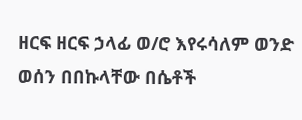ዘርፍ ዘርፍ ኃላፊ ወ/ሮ እየሩሳለም ወንድ ወሰን በበኩላቸው በሴቶች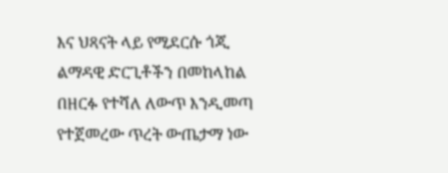እና ህጻናት ላይ የሚደርሱ ጎጂ ልማዳዊ ድርጊቶችን በመከላከል በዘርፉ የተሻለ ለውጥ እንዲመጣ የተጀመረው ጥረት ውጤታማ ነው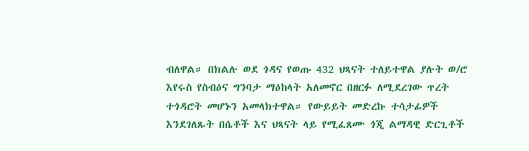ብለዋል። በክልሉ ወደ ጎዳና የወጡ 432 ህጻናት ተለይተዋል ያሉት ወ/ሮ እየሩስ የስብዕና ግንባታ ማዕከላት አለመኖር በዘርፉ ለሚደረገው ጥረት ተጎዳሮት መሆኑን አመላክተዋል። የውይይት መድረኩ ተሳታፊዎች እንደገለጹት በሴቶች እና ህጻናት ላይ የሚፈጸሙ ጎጂ ልማዳዊ ድርጊቶች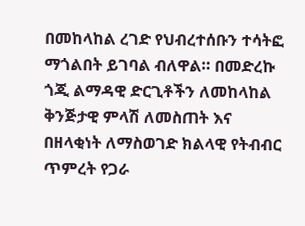በመከላከል ረገድ የህብረተሰቡን ተሳትፎ ማጎልበት ይገባል ብለዋል። በመድረኩ ጎጂ ልማዳዊ ድርጊቶችን ለመከላከል ቅንጅታዊ ምላሽ ለመስጠት እና በዘላቂነት ለማስወገድ ክልላዊ የትብብር ጥምረት የጋራ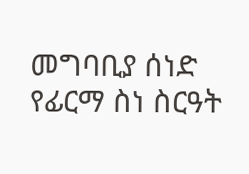መግባቢያ ሰነድ የፊርማ ስነ ስርዓት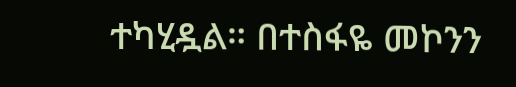ተካሂዷል። በተስፋዬ መኮንን